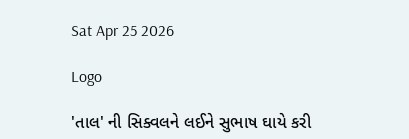Sat Apr 25 2026

Logo

'તાલ' ની સિક્વલને લઈને સુભાષ ઘાયે કરી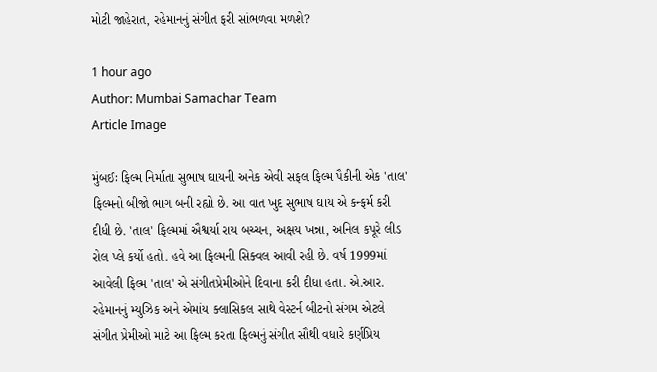મોટી જાહેરાત, રહેમાનનું સંગીત ફરી સાંભળવા મળશે?

1 hour ago
Author: Mumbai Samachar Team
Article Image

મુંબઈઃ ફિલ્મ નિર્માતા સુભાષ ઘાયની અનેક એવી સફલ ફિલ્મ પૈકીની એક 'તાલ' ફિલ્મનો બીજો ભાગ બની રહ્યો છે. આ વાત ખુદ સુભાષ ઘાય એ કન્ફર્મ કરી દીધી છે. 'તાલ' ફિલ્મમાં ઐશ્વર્યા રાય બચ્ચન, અક્ષય ખન્ના, અનિલ કપૂરે લીડ રોલ પ્લે કર્યો હતો. હવે આ ફિલ્મની સિક્વલ આવી રહી છે. વર્ષ 1999માં આવેલી ફિલ્મ 'તાલ' એ સંગીતપ્રેમીઓને દિવાના કરી દીધા હતા. એ.આર. રહેમાનનું મ્યુઝિક અને એમાંય ક્લાસિકલ સાથે વેસ્ટર્ન બીટનો સંગમ એટલે સંગીત પ્રેમીઓ માટે આ ફિલ્મ કરતા ફિલ્મનું સંગીત સૌથી વધારે કર્ણપ્રિય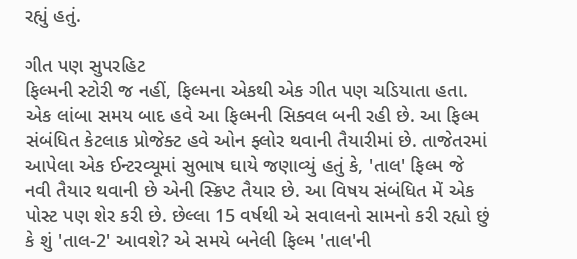રહ્યું હતું.

ગીત પણ સુપરહિટ
ફિલ્મની સ્ટોરી જ નહીં, ફિલ્મના એકથી એક ગીત પણ ચડિયાતા હતા. એક લાંબા સમય બાદ હવે આ ફિલ્મની સિક્વલ બની રહી છે. આ ફિલ્મ સંબંધિત કેટલાક પ્રોજેક્ટ હવે ઓન ફ્લોર થવાની તૈયારીમાં છે. તાજેતરમાં આપેલા એક ઈન્ટરવ્યૂમાં સુભાષ ઘાયે જણાવ્યું હતું કે, 'તાલ' ફિલ્મ જે નવી તૈયાર થવાની છે એની સ્ક્રિપ્ટ તૈયાર છે. આ વિષય સંબંધિત મેં એક પોસ્ટ પણ શેર કરી છે. છેલ્લા 15 વર્ષથી એ સવાલનો સામનો કરી રહ્યો છું કે શું 'તાલ-2' આવશે? એ સમયે બનેલી ફિલ્મ 'તાલ'ની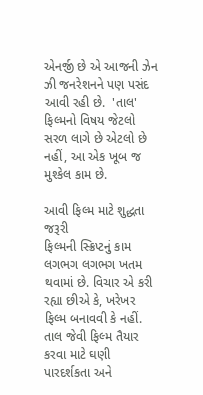એનર્જી છે એ આજની ઝેન ઝી જનરેશનને પણ પસંદ આવી રહી છે.  'તાલ' ફિલ્મનો વિષય જેટલો સરળ લાગે છે એટલો છે નહીં, આ એક ખૂબ જ મુશ્કેલ કામ છે.

આવી ફિલ્મ માટે શુદ્ધતા જરૂરી
ફિલ્મની સ્ક્રિપ્ટનું કામ લગભગ લગભગ ખતમ થવામાં છે. વિચાર એ કરી રહ્યા છીએ કે, ખરેખર ફિલ્મ બનાવવી કે નહીં. તાલ જેવી ફિલ્મ તૈયાર કરવા માટે ઘણી પારદર્શકતા અને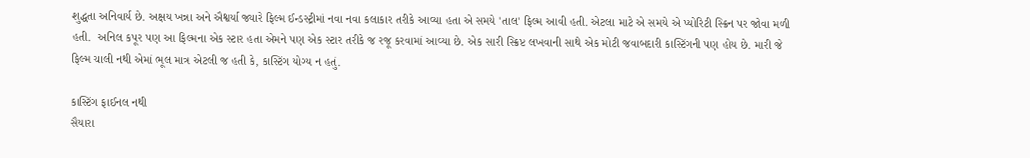શુદ્ધતા અનિવાર્ય છે. અક્ષય ખન્ના અને ઐશ્વર્યા જ્યારે ફિલ્મ ઈન્ડસ્ટ્રીમાં નવા નવા કલાકાર તરીકે આવ્યા હતા એ સમયે 'તાલ' ફિલ્મ આવી હતી. એટલા માટે એ સમયે એ પ્યોરિટી સ્ક્રિન પર જોવા મળી હતી.  અનિલ કપૂર પણ આ ફિલ્મના એક સ્ટાર હતા એમને પણ એક સ્ટાર તરીકે જ રજૂ કરવામાં આવ્યા છે. એક સારી સ્ક્રિપ્ટ લખવાની સાથે એક મોટી જવાબદારી કાસ્ટિંગની પણ હોય છે. મારી જે ફિલ્મ ચાલી નથી એમાં ભૂલ માત્ર એટલી જ હતી કે, કાસ્ટિંગ યોગ્ય ન હતું.

કાસ્ટિંગ ફાઈનલ નથી
સૈયારા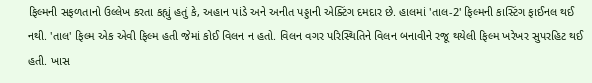ફિલ્મની સફળતાનો ઉલ્લેખ કરતા કહ્યું હતું કે, અહાન પાંડે અને અનીત પડ્ડાની એક્ટિંગ દમદાર છે. હાલમાં 'તાલ-2' ફિલ્મની કાસ્ટિંગ ફાઈનલ થઈ નથી. 'તાલ' ફિલ્મ એક એવી ફિલ્મ હતી જેમાં કોઈ વિલન ન હતો. વિલન વગર પરિસ્થિતિને વિલન બનાવીને રજૂ થયેલી ફિલ્મ ખરેખર સુપરહિટ થઈ હતી. ખાસ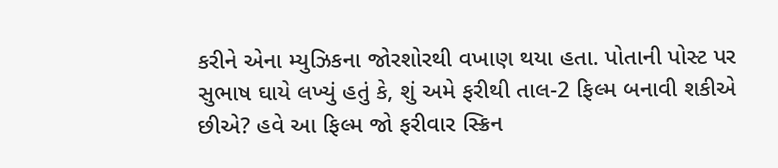કરીને એના મ્યુઝિકના જોરશોરથી વખાણ થયા હતા. પોતાની પોસ્ટ પર સુભાષ ઘાયે લખ્યું હતું કે, શું અમે ફરીથી તાલ-2 ફિલ્મ બનાવી શકીએ છીએ? હવે આ ફિલ્મ જો ફરીવાર સ્ક્રિન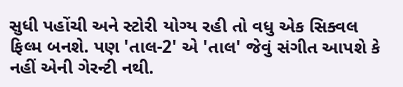સુધી પહોંચી અને સ્ટોરી યોગ્ય રહી તો વધુ એક સિક્વલ ફિલ્મ બનશે. પણ 'તાલ-2' એ 'તાલ' જેવું સંગીત આપશે કે નહીં એની ગેરન્ટી નથી.